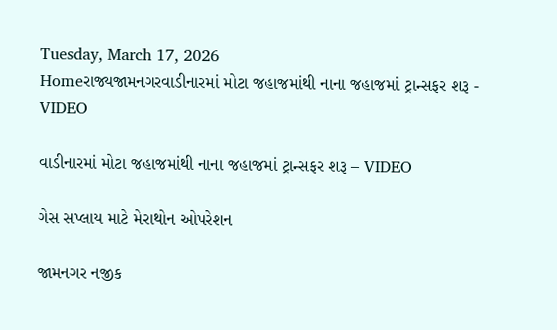Tuesday, March 17, 2026
Homeરાજ્યજામનગરવાડીનારમાં મોટા જહાજમાંથી નાના જહાજમાં ટ્રાન્સફર શરૂ - VIDEO

વાડીનારમાં મોટા જહાજમાંથી નાના જહાજમાં ટ્રાન્સફર શરૂ – VIDEO

ગેસ સપ્લાય માટે મેરાથોન ઓપરેશન

જામનગર નજીક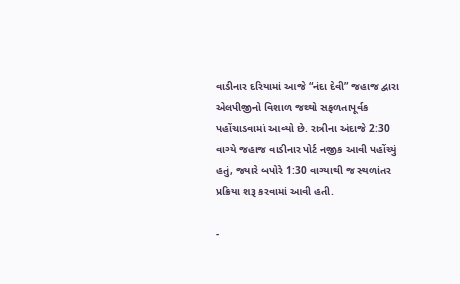વાડીનાર દરિયામાં આજે “નંદા દેવી” જહાજ દ્વારા એલપીજીનો વિશાળ જથ્થો સફળતાપૂર્વક પહોંચાડવામાં આવ્યો છે. રાત્રીના અંદાજે 2:30 વાગ્યે જહાજ વાડીનાર પોર્ટ નજીક આવી પહોંચ્યું હતું, જ્યારે બપોરે 1:30 વાગ્યાથી જ સ્થળાંતર પ્રક્રિયા શરૂ કરવામાં આવી હતી.

-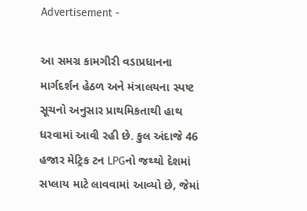Advertisement -

આ સમગ્ર કામગીરી વડાપ્રધાનના માર્ગદર્શન હેઠળ અને મંત્રાલયના સ્પષ્ટ સૂચનો અનુસાર પ્રાથમિકતાથી હાથ ધરવામાં આવી રહી છે. કુલ અંદાજે 46 હજાર મેટ્રિક ટન LPGનો જથ્થો દેશમાં સપ્લાય માટે લાવવામાં આવ્યો છે, જેમાં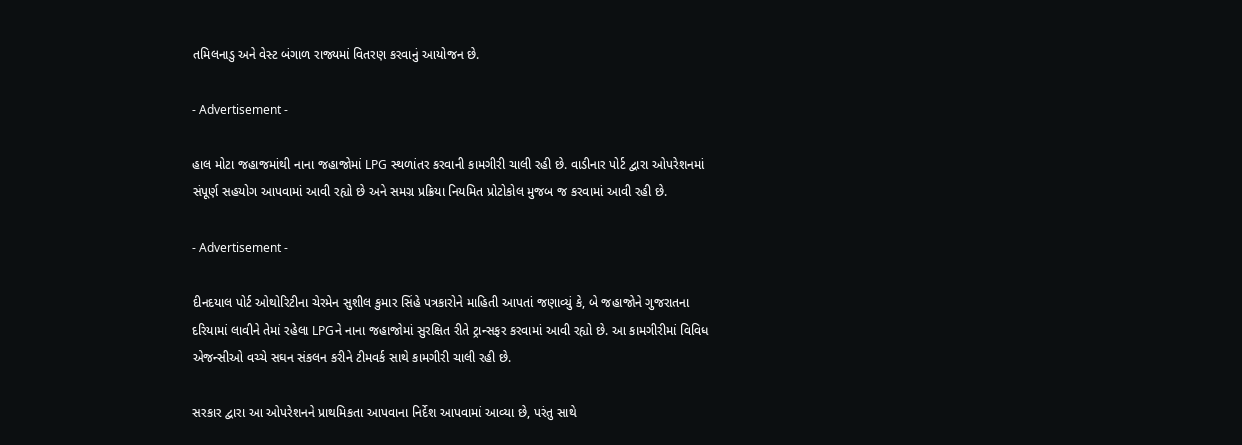તમિલનાડુ અને વેસ્ટ બંગાળ રાજ્યમાં વિતરણ કરવાનું આયોજન છે.

- Advertisement -

હાલ મોટા જહાજમાંથી નાના જહાજોમાં LPG સ્થળાંતર કરવાની કામગીરી ચાલી રહી છે. વાડીનાર પોર્ટ દ્વારા ઓપરેશનમાં સંપૂર્ણ સહયોગ આપવામાં આવી રહ્યો છે અને સમગ્ર પ્રક્રિયા નિયમિત પ્રોટોકોલ મુજબ જ કરવામાં આવી રહી છે.

- Advertisement -

દીનદયાલ પોર્ટ ઓથોરિટીના ચેરમેન સુશીલ કુમાર સિંહે પત્રકારોને માહિતી આપતાં જણાવ્યું કે, બે જહાજોને ગુજરાતના દરિયામાં લાવીને તેમાં રહેલા LPGને નાના જહાજોમાં સુરક્ષિત રીતે ટ્રાન્સફર કરવામાં આવી રહ્યો છે. આ કામગીરીમાં વિવિધ એજન્સીઓ વચ્ચે સઘન સંકલન કરીને ટીમવર્ક સાથે કામગીરી ચાલી રહી છે.

સરકાર દ્વારા આ ઓપરેશનને પ્રાથમિકતા આપવાના નિર્દેશ આપવામાં આવ્યા છે, પરંતુ સાથે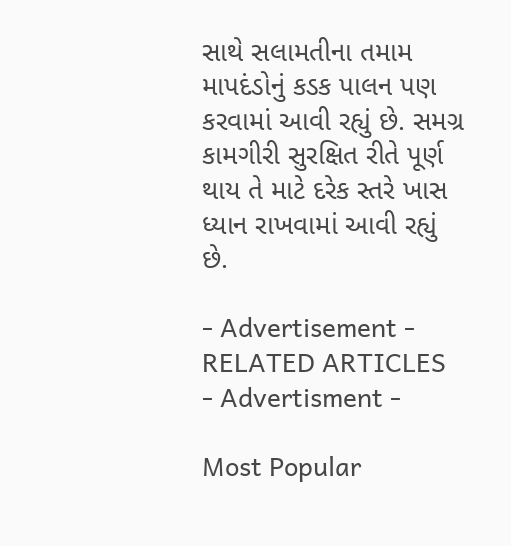સાથે સલામતીના તમામ માપદંડોનું કડક પાલન પણ કરવામાં આવી રહ્યું છે. સમગ્ર કામગીરી સુરક્ષિત રીતે પૂર્ણ થાય તે માટે દરેક સ્તરે ખાસ ધ્યાન રાખવામાં આવી રહ્યું છે.

- Advertisement -
RELATED ARTICLES
- Advertisment -

Most Popular